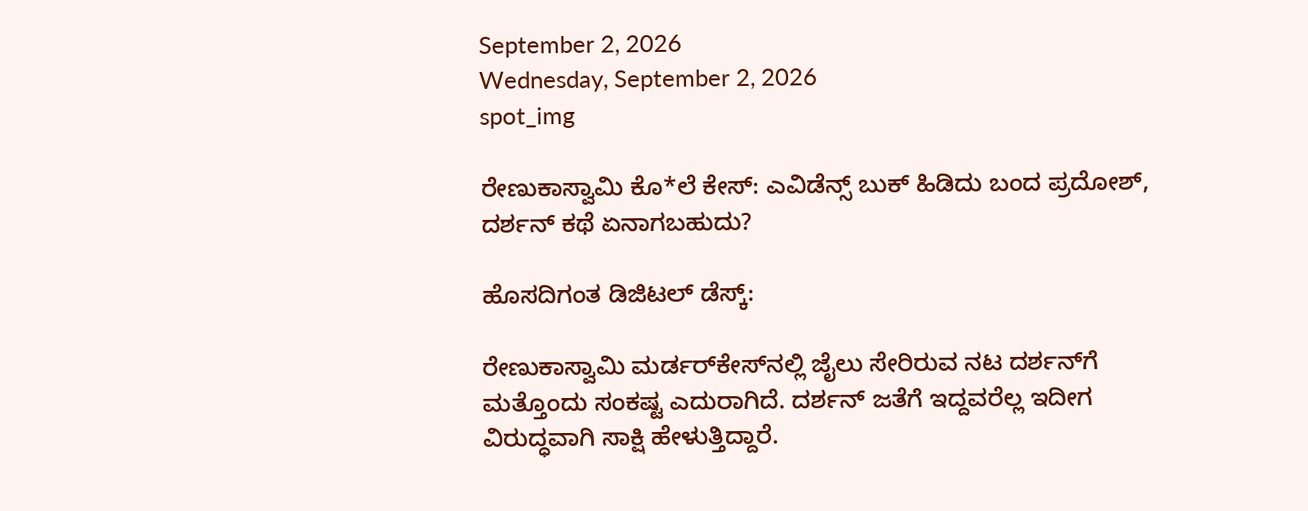September 2, 2026
Wednesday, September 2, 2026
spot_img

ರೇಣುಕಾಸ್ವಾಮಿ ಕೊ*ಲೆ ಕೇಸ್‌: ಎವಿಡೆನ್ಸ್ ಬುಕ್ ಹಿಡಿದು ಬಂದ ಪ್ರದೋಶ್, ದರ್ಶನ್‌ ಕಥೆ ಏನಾಗಬಹುದು?

ಹೊಸದಿಗಂತ ಡಿಜಿಟಲ್‌ ಡೆಸ್ಕ್‌:

ರೇಣುಕಾಸ್ವಾಮಿ ಮರ್ಡರ್‌ಕೇಸ್‌ನಲ್ಲಿ ಜೈಲು ಸೇರಿರುವ ನಟ ದರ್ಶನ್‌ಗೆ ಮತ್ತೊಂದು ಸಂಕಷ್ಟ ಎದುರಾಗಿದೆ. ದರ್ಶನ್‌ ಜತೆಗೆ ಇದ್ದವರೆಲ್ಲ ಇದೀಗ ವಿರುದ್ಧವಾಗಿ ಸಾಕ್ಷಿ ಹೇಳುತ್ತಿದ್ದಾರೆ.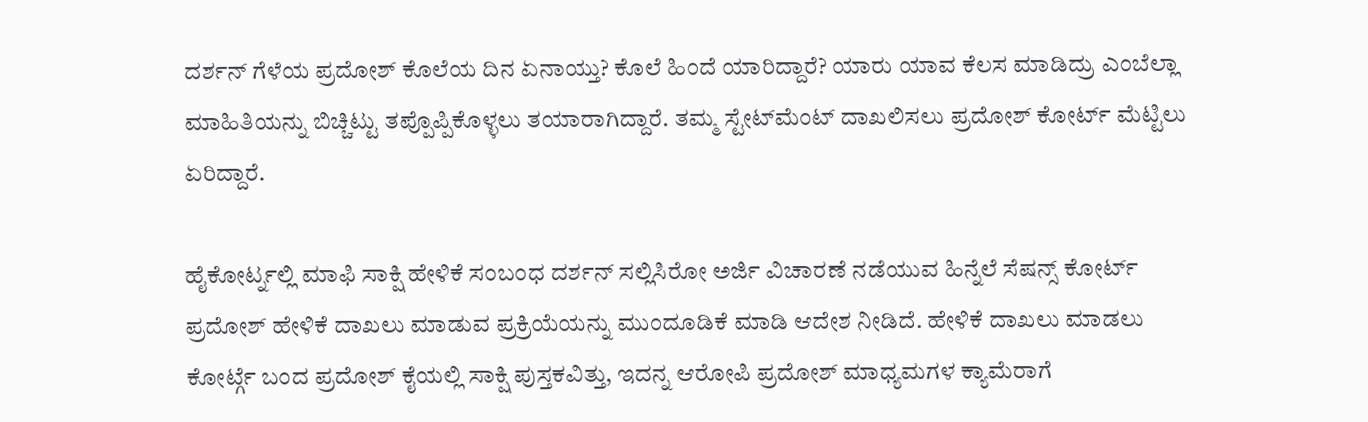ದರ್ಶನ್‌ ಗೆಳೆಯ ಪ್ರದೋಶ್‌ ಕೊಲೆಯ ದಿನ ಏನಾಯ್ತು? ಕೊಲೆ ಹಿಂದೆ ಯಾರಿದ್ದಾರೆ? ಯಾರು ಯಾವ ಕೆಲಸ ಮಾಡಿದ್ರು ಎಂಬೆಲ್ಲಾ ಮಾಹಿತಿಯನ್ನು ಬಿಚ್ಚಿಟ್ಟು ತಪ್ಪೊಪ್ಪಿಕೊಳ್ಳಲು ತಯಾರಾಗಿದ್ದಾರೆ. ತಮ್ಮ ಸ್ಟೇಟ್‌ಮೆಂಟ್‌ ದಾಖಲಿಸಲು ಪ್ರದೋಶ್‌ ಕೋರ್ಟ್‌ ಮೆಟ್ಟಿಲು ಏರಿದ್ದಾರೆ.

ಹೈಕೋರ್ಟ್ನಲ್ಲಿ ಮಾಫಿ ಸಾಕ್ಷಿ ಹೇಳಿಕೆ ಸಂಬಂಧ ದರ್ಶನ್ ಸಲ್ಲಿಸಿರೋ ಅರ್ಜಿ ವಿಚಾರಣೆ ನಡೆಯುವ ಹಿನ್ನೆಲೆ ಸೆಷನ್ಸ್ ಕೋರ್ಟ್ ಪ್ರದೋಶ್ ಹೇಳಿಕೆ ದಾಖಲು ಮಾಡುವ ಪ್ರಕ್ರಿಯೆಯನ್ನು ಮುಂದೂಡಿಕೆ ಮಾಡಿ ಆದೇಶ ನೀಡಿದೆ. ಹೇಳಿಕೆ ದಾಖಲು ಮಾಡಲು ಕೋರ್ಟ್ಗೆ ಬಂದ ಪ್ರದೋಶ್ ಕೈಯಲ್ಲಿ ಸಾಕ್ಷಿ ಪುಸ್ತಕವಿತ್ತು, ಇದನ್ನ ಆರೋಪಿ ಪ್ರದೋಶ್ ಮಾಧ್ಯಮಗಳ ಕ್ಯಾಮೆರಾಗೆ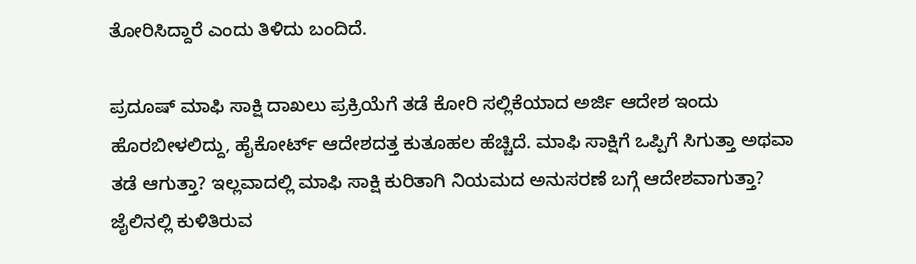ತೋರಿಸಿದ್ದಾರೆ ಎಂದು ತಿಳಿದು ಬಂದಿದೆ.

ಪ್ರದೂಷ್ ಮಾಫಿ ಸಾಕ್ಷಿ ದಾಖಲು ಪ್ರಕ್ರಿಯೆಗೆ ತಡೆ ಕೋರಿ ಸಲ್ಲಿಕೆಯಾದ ಅರ್ಜಿ ಆದೇಶ ಇಂದು ಹೊರಬೀಳಲಿದ್ದು, ಹೈಕೋರ್ಟ್ ಆದೇಶದತ್ತ ಕುತೂಹಲ ಹೆಚ್ಚಿದೆ. ಮಾಫಿ ಸಾಕ್ಷಿಗೆ ಒಪ್ಪಿಗೆ ಸಿಗುತ್ತಾ ಅಥವಾ ತಡೆ ಆಗುತ್ತಾ? ಇಲ್ಲವಾದಲ್ಲಿ ಮಾಫಿ ಸಾಕ್ಷಿ ಕುರಿತಾಗಿ ನಿಯಮದ ಅನುಸರಣೆ ಬಗ್ಗೆ ಆದೇಶವಾಗುತ್ತಾ? ಜೈಲಿನಲ್ಲಿ ಕುಳಿತಿರುವ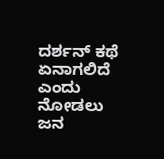ದರ್ಶನ್‌ ಕಥೆ ಏನಾಗಲಿದೆ ಎಂದು ನೋಡಲು ಜನ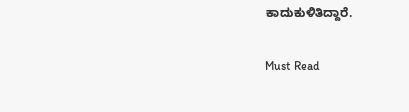ಕಾದುಕುಳಿತಿದ್ದಾರೆ.

Must Read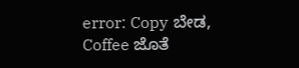error: Copy ಬೇಡ, Coffee ಜೊತೆ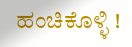ಹಂಚಿಕೊಳ್ಳಿ !